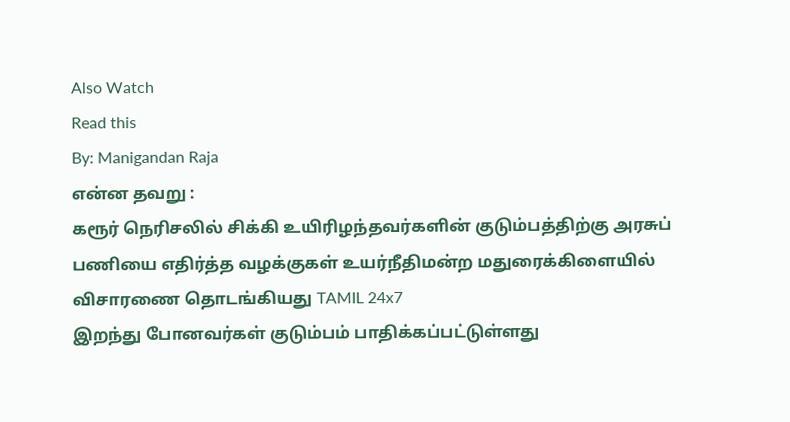Also Watch
Read this
By: Manigandan Raja
என்ன தவறு :
கரூர் நெரிசலில் சிக்கி உயிரிழந்தவர்களின் குடும்பத்திற்கு அரசுப் பணியை எதிர்த்த வழக்குகள் உயர்நீதிமன்ற மதுரைக்கிளையில் விசாரணை தொடங்கியது TAMIL 24x7
இறந்து போனவர்கள் குடும்பம் பாதிக்கப்பட்டுள்ளது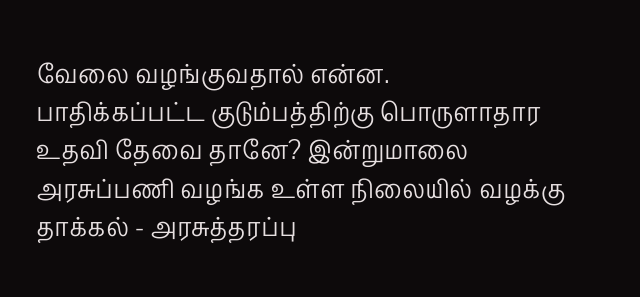வேலை வழங்குவதால் என்ன.
பாதிக்கப்பட்ட குடும்பத்திற்கு பொருளாதார உதவி தேவை தானே? இன்றுமாலை அரசுப்பணி வழங்க உள்ள நிலையில் வழக்கு தாக்கல் - அரசுத்தரப்பு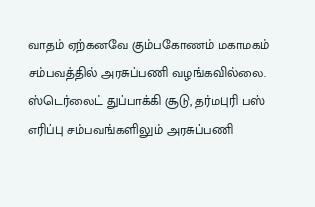வாதம் ஏற்கனவே கும்பகோணம் மகாமகம் சம்பவத்தில் அரசுப்பணி வழங்கவில்லை.
ஸ்டெர்லைட் துப்பாக்கி சூடு, தர்மபுரி பஸ் எரிப்பு சம்பவங்களிலும் அரசுப்பணி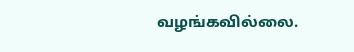வழங்கவில்லை.